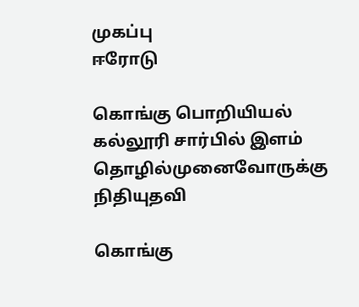முகப்பு
ஈரோடு

கொங்கு பொறியியல் கல்லூரி சார்பில் இளம் தொழில்முனைவோருக்கு நிதியுதவி

கொங்கு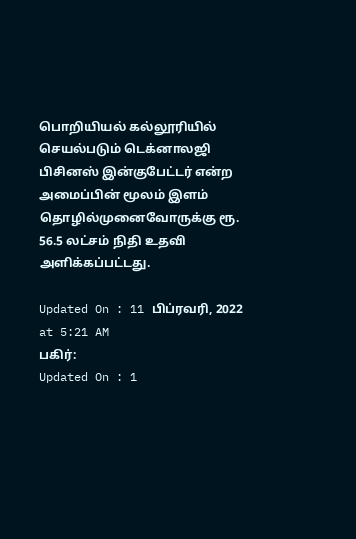பொறியியல் கல்லூரியில் செயல்படும் டெக்னாலஜி பிசினஸ் இன்குபேட்டர் என்ற அமைப்பின் மூலம் இளம் தொழில்முனைவோருக்கு ரூ. 56.5 லட்சம் நிதி உதவி அளிக்கப்பட்டது.

Updated On : 11 பிப்ரவரி, 2022 at 5:21 AM
பகிர்:
Updated On : 1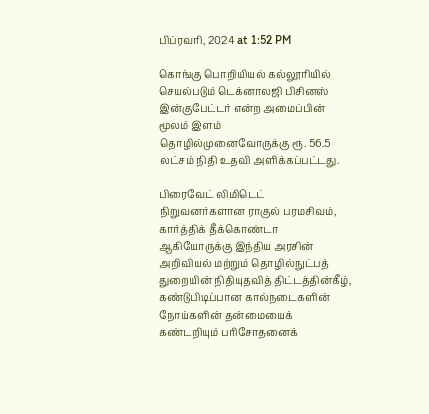பிப்ரவரி, 2024 at 1:52 PM

கொங்கு பொறியியல் கல்லூரியில் செயல்படும் டெக்னாலஜி பிசினஸ் இன்குபேட்டர் என்ற அமைப்பின் மூலம் இளம் தொழில்முனைவோருக்கு ரூ. 56.5 லட்சம் நிதி உதவி அளிக்கப்பட்டது.

பிரைவேட் லிமிடெட் நிறுவனர்களான ராகுல் பரமசிவம், கார்த்திக் தீக்கொண்டா ஆகியோருக்கு இந்திய அரசின் அறிவியல் மற்றும் தொழில்நுட்பத் துறையின் நிதியுதவித் திட்டத்தின்கீழ், கண்டுபிடிப்பான கால்நடைகளின் நோய்களின் தன்மையைக் கண்டறியும் பரிசோதனைக்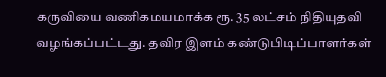கருவியை வணிகமயமாக்க ரூ. 35 லட்சம் நிதியுதவி வழங்கப்பட்டது. தவிர இளம் கண்டுபிடிப்பாளர்கள்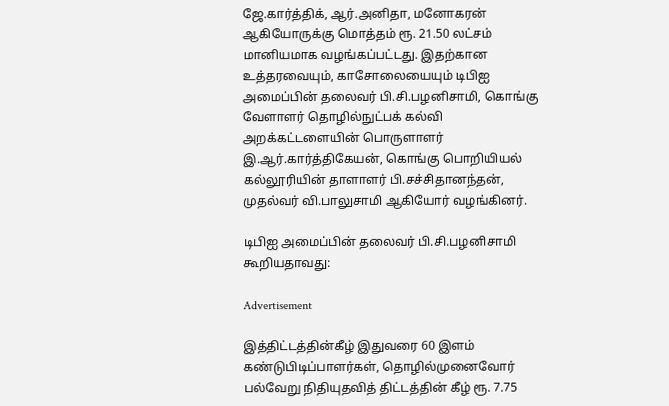ஜே.கார்த்திக், ஆர்.அனிதா, மனோகரன் ஆகியோருக்கு மொத்தம் ரூ. 21.50 லட்சம் மானியமாக வழங்கப்பட்டது. இதற்கான உத்தரவையும், காசோலையையும் டிபிஐ அமைப்பின் தலைவர் பி.சி.பழனிசாமி, கொங்கு வேளாளர் தொழில்நுட்பக் கல்வி அறக்கட்டளையின் பொருளாளர் இ.ஆர்.கார்த்திகேயன், கொங்கு பொறியியல் கல்லூரியின் தாளாளர் பி.சச்சிதானந்தன், முதல்வர் வி.பாலுசாமி ஆகியோர் வழங்கினர்.

டிபிஐ அமைப்பின் தலைவர் பி.சி.பழனிசாமி கூறியதாவது:

Advertisement

இத்திட்டத்தின்கீழ் இதுவரை 60 இளம் கண்டுபிடிப்பாளர்கள், தொழில்முனைவோர் பல்வேறு நிதியுதவித் திட்டத்தின் கீழ் ரூ. 7.75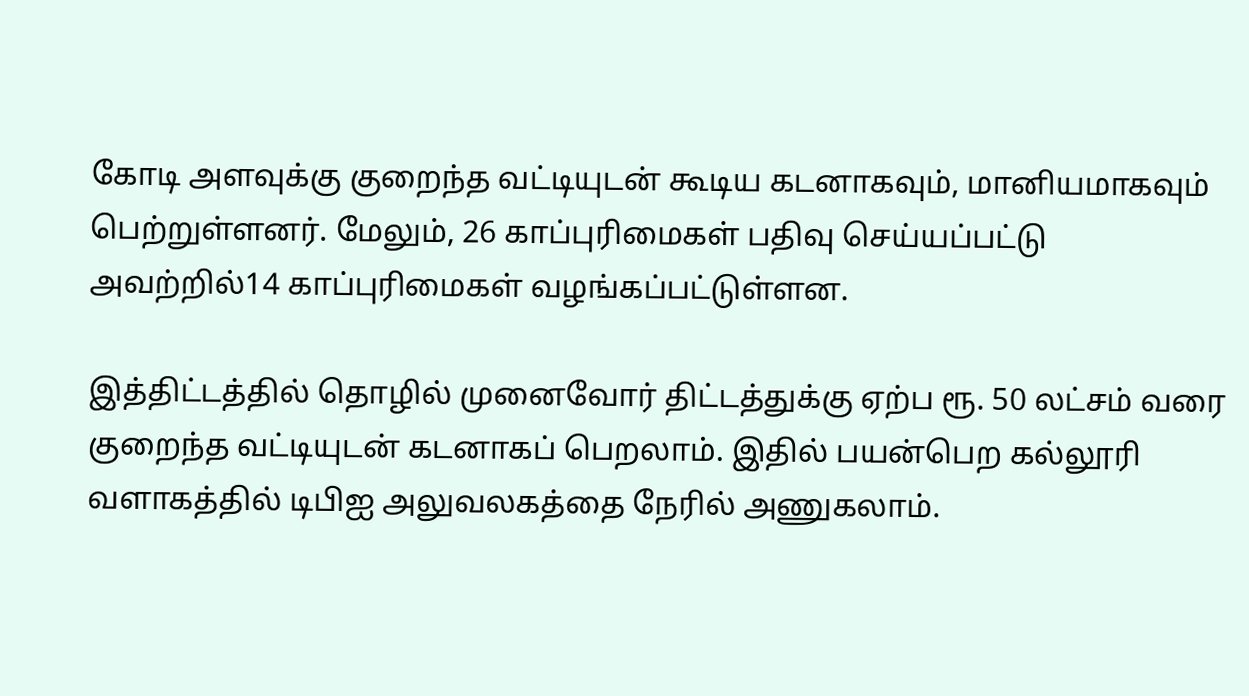கோடி அளவுக்கு குறைந்த வட்டியுடன் கூடிய கடனாகவும், மானியமாகவும் பெற்றுள்ளனர். மேலும், 26 காப்புரிமைகள் பதிவு செய்யப்பட்டு அவற்றில்14 காப்புரிமைகள் வழங்கப்பட்டுள்ளன.

இத்திட்டத்தில் தொழில் முனைவோர் திட்டத்துக்கு ஏற்ப ரூ. 50 லட்சம் வரை குறைந்த வட்டியுடன் கடனாகப் பெறலாம். இதில் பயன்பெற கல்லூரி வளாகத்தில் டிபிஐ அலுவலகத்தை நேரில் அணுகலாம்.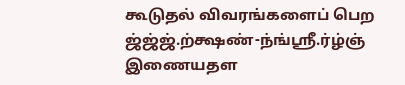கூடுதல் விவரங்களைப் பெற ஜ்ஜ்ஜ்.ற்க்ஷண்-ந்ங்ஸ்ரீ.ர்ழ்ஞ் இணையதள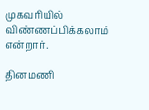முகவரியில் விண்ணப்பிக்கலாம் என்றார்.

தினமணி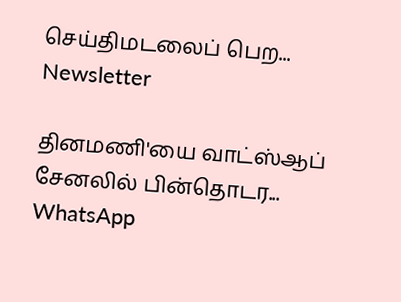செய்திமடலைப் பெற... Newsletter

தினமணி'யை வாட்ஸ்ஆப் சேனலில் பின்தொடர... WhatsApp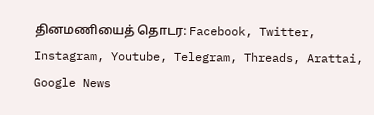தினமணியைத் தொடர: Facebook, Twitter, Instagram, Youtube, Telegram, Threads, Arattai, Google News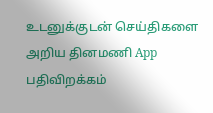உடனுக்குடன் செய்திகளை அறிய தினமணி App பதிவிறக்கம்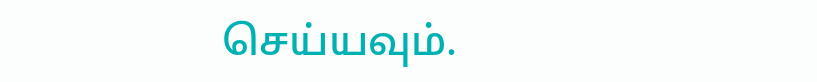செய்யவும்.